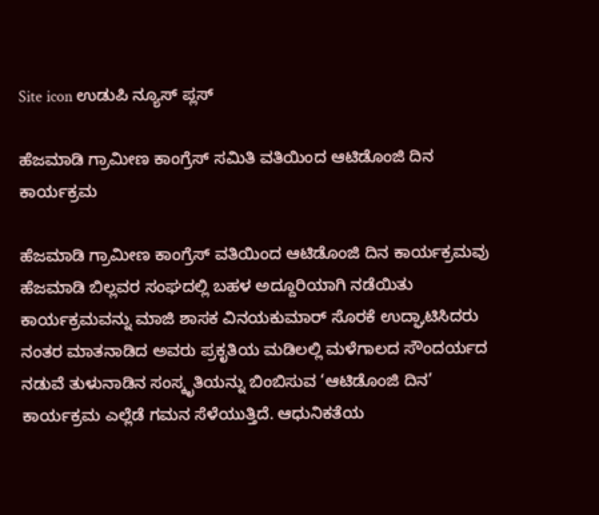Site icon ಉಡುಪಿ ನ್ಯೂಸ್ ಪ್ಲಸ್

ಹೆಜಮಾಡಿ ಗ್ರಾಮೀಣ ಕಾಂಗ್ರೆಸ್ ಸಮಿತಿ ವತಿಯಿಂದ ಆಟಿಡೊಂಜಿ ದಿನ ಕಾರ್ಯಕ್ರಮ

ಹೆಜಮಾಡಿ ಗ್ರಾಮೀಣ ಕಾಂಗ್ರೆಸ್ ವತಿಯಿಂದ ಆಟಿಡೊಂಜಿ ದಿನ ಕಾರ್ಯಕ್ರಮವು ಹೆಜಮಾಡಿ ಬಿಲ್ಲವರ ಸಂಘದಲ್ಲಿ ಬಹಳ ಅದ್ದೂರಿಯಾಗಿ ನಡೆಯಿತು ಕಾರ್ಯಕ್ರಮವನ್ನು ಮಾಜಿ ಶಾಸಕ ವಿನಯಕುಮಾರ್ ಸೊರಕೆ ಉದ್ಘಾಟಿಸಿದರು
ನಂತರ ಮಾತನಾಡಿದ ಅವರು ಪ್ರಕೃತಿಯ ಮಡಿಲಲ್ಲಿ ಮಳೆಗಾಲದ ಸೌಂದರ್ಯದ ನಡುವೆ ತುಳುನಾಡಿನ ಸಂಸ್ಕೃತಿಯನ್ನು ಬಿಂಬಿಸುವ ‘ಆಟಿಡೊಂಜಿ ದಿನ’ ಕಾರ್ಯಕ್ರಮ ಎಲ್ಲೆಡೆ ಗಮನ ಸೆಳೆಯುತ್ತಿದೆ. ಆಧುನಿಕತೆಯ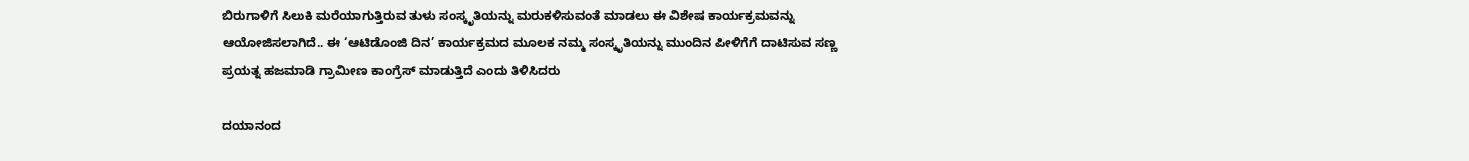ಬಿರುಗಾಳಿಗೆ ಸಿಲುಕಿ ಮರೆಯಾಗುತ್ತಿರುವ ತುಳು ಸಂಸ್ಕೃತಿಯನ್ನು ಮರುಕಳಿಸುವಂತೆ ಮಾಡಲು ಈ ವಿಶೇಷ ಕಾರ್ಯಕ್ರಮವನ್ನು ಆಯೋಜಿಸಲಾಗಿದೆ.. ಈ ‘ಆಟಿಡೊಂಜಿ ದಿನ’ ಕಾರ್ಯಕ್ರಮದ ಮೂಲಕ ನಮ್ಮ ಸಂಸ್ಕೃತಿಯನ್ನು ಮುಂದಿನ ಪೀಳಿಗೆಗೆ ದಾಟಿಸುವ ಸಣ್ಣ ಪ್ರಯತ್ನ ಹಜಮಾಡಿ ಗ್ರಾಮೀಣ ಕಾಂಗ್ರೆಸ್ ಮಾಡುತ್ತಿದೆ ಎಂದು ತಿಳಿಸಿದರು

ದಯಾನಂದ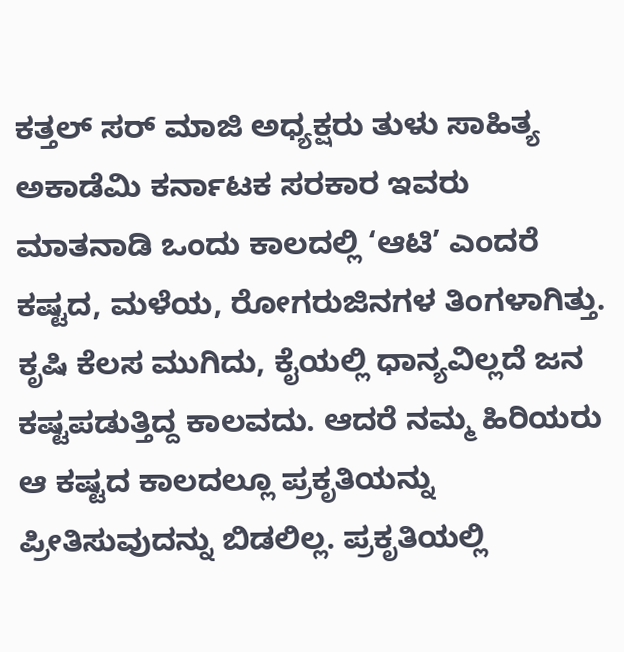ಕತ್ತಲ್ ಸರ್ ಮಾಜಿ ಅಧ್ಯಕ್ಷರು ತುಳು ಸಾಹಿತ್ಯ ಅಕಾಡೆಮಿ ಕರ್ನಾಟಕ ಸರಕಾರ ಇವರು ಮಾತನಾಡಿ ಒಂದು ಕಾಲದಲ್ಲಿ ‘ಆಟಿ’ ಎಂದರೆ ಕಷ್ಟದ, ಮಳೆಯ, ರೋಗರುಜಿನಗಳ ತಿಂಗಳಾಗಿತ್ತು. ಕೃಷಿ ಕೆಲಸ ಮುಗಿದು, ಕೈಯಲ್ಲಿ ಧಾನ್ಯವಿಲ್ಲದೆ ಜನ ಕಷ್ಟಪಡುತ್ತಿದ್ದ ಕಾಲವದು. ಆದರೆ ನಮ್ಮ ಹಿರಿಯರು ಆ ಕಷ್ಟದ ಕಾಲದಲ್ಲೂ ಪ್ರಕೃತಿಯನ್ನು ಪ್ರೀತಿಸುವುದನ್ನು ಬಿಡಲಿಲ್ಲ. ಪ್ರಕೃತಿಯಲ್ಲಿ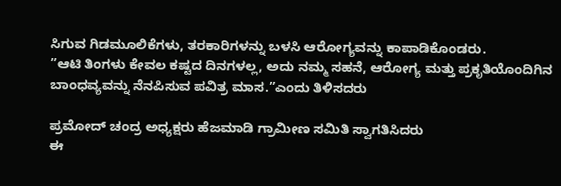ಸಿಗುವ ಗಿಡಮೂಲಿಕೆಗಳು, ತರಕಾರಿಗಳನ್ನು ಬಳಸಿ ಆರೋಗ್ಯವನ್ನು ಕಾಪಾಡಿಕೊಂಡರು.
”ಆಟಿ ತಿಂಗಳು ಕೇವಲ ಕಷ್ಟದ ದಿನಗಳಲ್ಲ, ಅದು ನಮ್ಮ ಸಹನೆ, ಆರೋಗ್ಯ ಮತ್ತು ಪ್ರಕೃತಿಯೊಂದಿಗಿನ ಬಾಂಧವ್ಯವನ್ನು ನೆನಪಿಸುವ ಪವಿತ್ರ ಮಾಸ.”ಎಂದು ತಿಳಿಸದರು

ಪ್ರಮೋದ್ ಚಂದ್ರ ಅಧ್ಯಕ್ಷರು ಹೆಜಮಾಡಿ ಗ್ರಾಮೀಣ ಸಮಿತಿ ಸ್ವಾಗತಿಸಿದರು
ಈ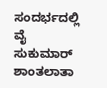ಸಂದರ್ಭದಲ್ಲಿ ವೈ ಸುಕುಮಾರ್ ಶಾಂತಲಾತಾ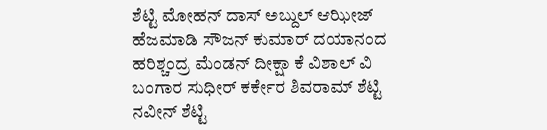ಶೆಟ್ಟಿ ಮೋಹನ್ ದಾಸ್ ಅಬ್ದುಲ್ ಆಝೀಜ್ ಹೆಜಮಾಡಿ ಸೌಜನ್ ಕುಮಾರ್ ದಯಾನಂದ ಹರಿಶ್ಚಂದ್ರ ಮೆಂಡನ್ ದೀಕ್ಷಾ ಕೆ ವಿಶಾಲ್ ವಿ ಬಂಗಾರ ಸುಧೀರ್ ಕರ್ಕೇರ ಶಿವರಾಮ್ ಶೆಟ್ಟಿ ನವೀನ್ ಶೆಟ್ಟಿ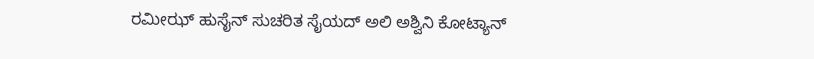ರಮೀಝ್ ಹುಸೈನ್ ಸುಚರಿತ ಸೈಯದ್ ಅಲಿ ಅಶ್ವಿನಿ ಕೋಟ್ಯಾನ್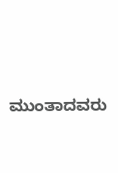ಮುಂತಾದವರು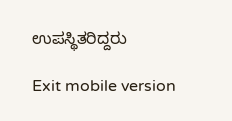ಉಪಸ್ಥಿತರಿದ್ದರು

Exit mobile version